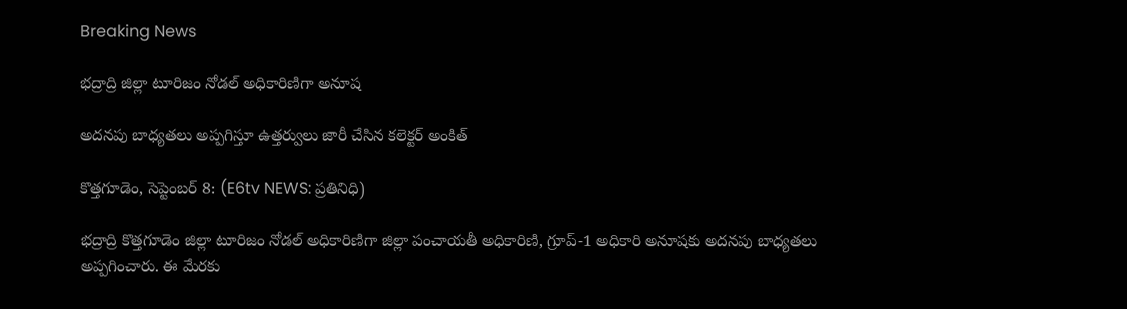Breaking News

భద్రాద్రి జిల్లా టూరిజం నోడల్ అధికారిణిగా అనూష

అదనపు బాధ్యతలు అప్పగిస్తూ ఉత్తర్వులు జారీ చేసిన కలెక్టర్ అంకిత్

కొత్తగూడెం, సెప్టెంబర్ 8: (E6tv NEWS: ప్రతినిధి)

భద్రాద్రి కొత్తగూడెం జిల్లా టూరిజం నోడల్ అధికారిణిగా జిల్లా పంచాయతీ అధికారిణి, గ్రూప్-1 అధికారి అనూషకు అదనపు బాధ్యతలు అప్పగించారు. ఈ మేరకు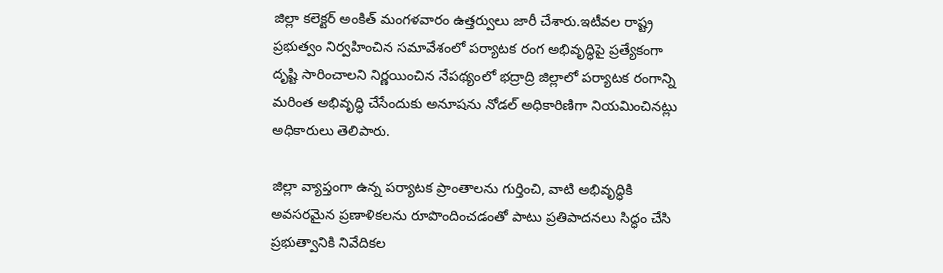జిల్లా కలెక్టర్ అంకిత్ మంగళవారం ఉత్తర్వులు జారీ చేశారు.ఇటీవల రాష్ట్ర ప్రభుత్వం నిర్వహించిన సమావేశంలో పర్యాటక రంగ అభివృద్ధిపై ప్రత్యేకంగా దృష్టి సారించాలని నిర్ణయించిన నేపథ్యంలో భద్రాద్రి జిల్లాలో పర్యాటక రంగాన్ని మరింత అభివృద్ధి చేసేందుకు అనూషను నోడల్ అధికారిణిగా నియమించినట్లు అధికారులు తెలిపారు.

జిల్లా వ్యాప్తంగా ఉన్న పర్యాటక ప్రాంతాలను గుర్తించి, వాటి అభివృద్ధికి అవసరమైన ప్రణాళికలను రూపొందించడంతో పాటు ప్రతిపాదనలు సిద్ధం చేసి ప్రభుత్వానికి నివేదికల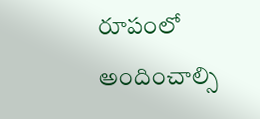రూపంలో అందించాల్సి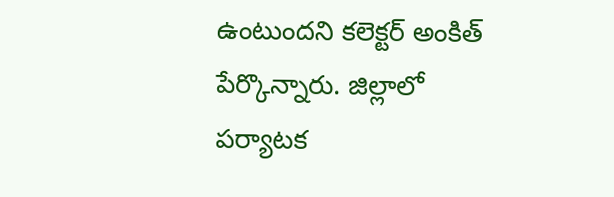ఉంటుందని కలెక్టర్ అంకిత్ పేర్కొన్నారు. జిల్లాలో పర్యాటక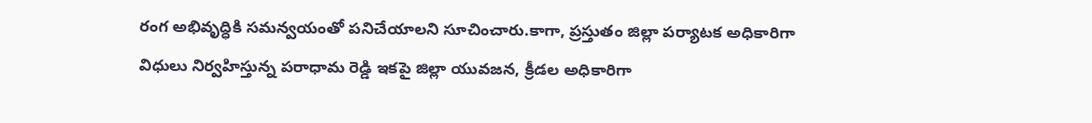రంగ అభివృద్ధికి సమన్వయంతో పనిచేయాలని సూచించారు.కాగా, ప్రస్తుతం జిల్లా పర్యాటక అధికారిగా విధులు నిర్వహిస్తున్న పరాధామ రెడ్డి ఇకపై జిల్లా యువజన, క్రీడల అధికారిగా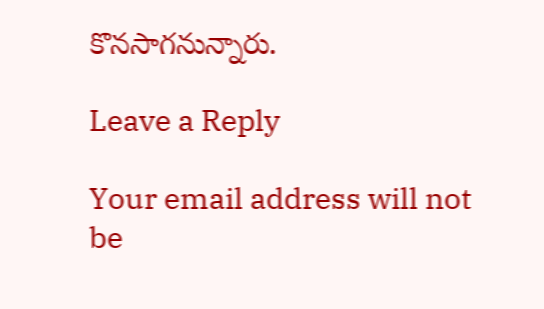కొనసాగనున్నారు.

Leave a Reply

Your email address will not be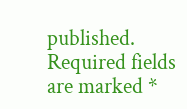published. Required fields are marked *